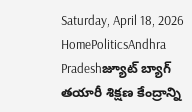Saturday, April 18, 2026
HomePoliticsAndhra Pradeshజ్యూట్ బ్యాగ్ తయారీ శిక్షణ కేంద్రాన్ని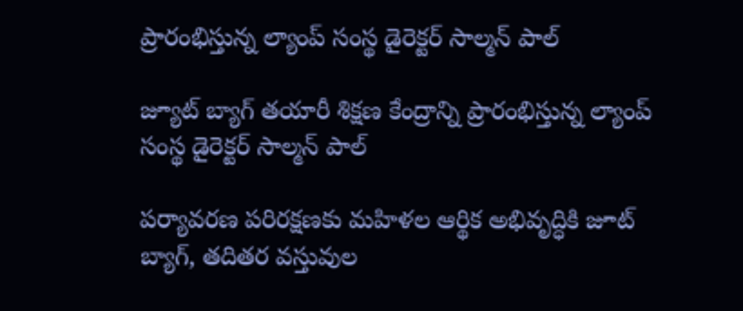ప్రారంభిస్తున్న ల్యాంప్ సంస్థ డైరెక్టర్ సాల్మన్ పాల్

జ్యూట్ బ్యాగ్ తయారీ శిక్షణ కేంద్రాన్ని ప్రారంభిస్తున్న ల్యాంప్ సంస్థ డైరెక్టర్ సాల్మన్ పాల్

పర్యావరణ పరిరక్షణకు మహిళల ఆర్థిక అభివృద్ధికి జూట్ బ్యాగ్, తదితర వస్తువుల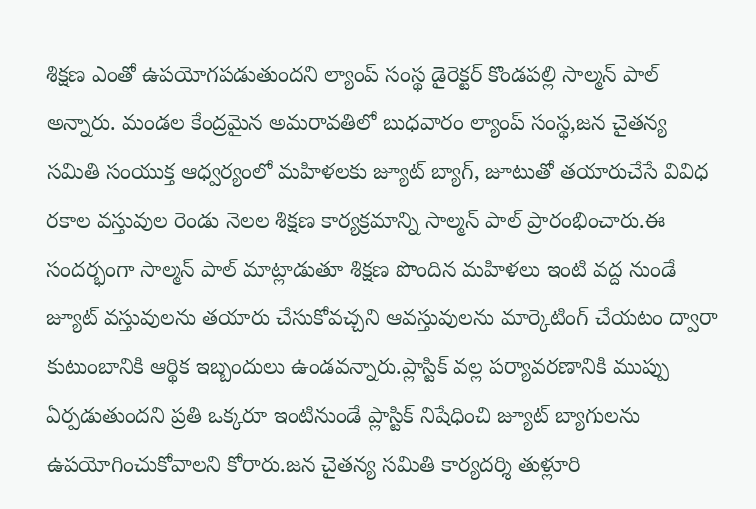శిక్షణ ఎంతో ఉపయోగపడుతుందని ల్యాంప్ సంస్థ డైరెక్టర్ కొండపల్లి సాల్మన్ పాల్ అన్నారు. మండల కేంద్రమైన అమరావతిలో బుధవారం ల్యాంప్ సంస్థ,జన చైతన్య సమితి సంయుక్త ఆధ్వర్యంలో మహిళలకు జ్యూట్ బ్యాగ్, జూటుతో తయారుచేసే వివిధ రకాల వస్తువుల రెండు నెలల శిక్షణ కార్యక్రమాన్ని సాల్మన్ పాల్ ప్రారంభించారు.ఈ సందర్భంగా సాల్మన్ పాల్ మాట్లాడుతూ శిక్షణ పొందిన మహిళలు ఇంటి వద్ద నుండే జ్యూట్ వస్తువులను తయారు చేసుకోవచ్చని ఆవస్తువులను మార్కెటింగ్ చేయటం ద్వారా కుటుంబానికి ఆర్థిక ఇబ్బందులు ఉండవన్నారు.ప్లాస్టిక్ వల్ల పర్యావరణానికి ముప్పు
ఏర్పడుతుందని ప్రతి ఒక్కరూ ఇంటినుండే ప్లాస్టిక్ నిషేధించి జ్యూట్ బ్యాగులను ఉపయోగించుకోవాలని కోరారు.జన చైతన్య సమితి కార్యదర్శి తుళ్లూరి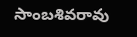సాంబశివరావు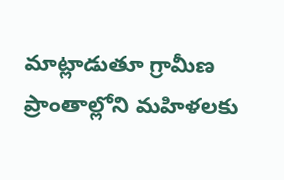మాట్లాడుతూ గ్రామీణ ప్రాంతాల్లోని మహిళలకు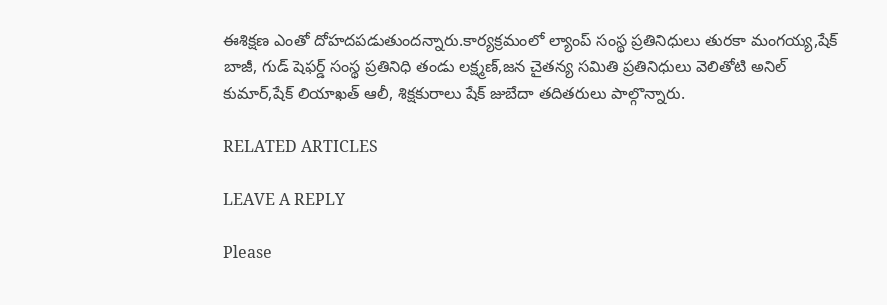ఈశిక్షణ ఎంతో దోహదపడుతుందన్నారు.కార్యక్రమంలో ల్యాంప్ సంస్థ ప్రతినిధులు తురకా మంగయ్య,షేక్ బాజీ, గుడ్ షెఫర్డ్ సంస్థ ప్రతినిధి తండు లక్ష్మణ్,జన చైతన్య సమితి ప్రతినిధులు వెలితోటి అనిల్ కుమార్,షేక్ లియాఖత్ ఆలీ, శిక్షకురాలు షేక్ జుబేదా తదితరులు పాల్గొన్నారు.

RELATED ARTICLES

LEAVE A REPLY

Please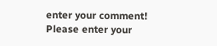enter your comment!
Please enter your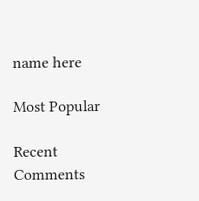name here

Most Popular

Recent Comments